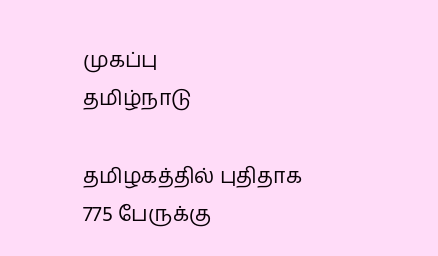முகப்பு
தமிழ்நாடு

தமிழகத்தில் புதிதாக 775 பேருக்கு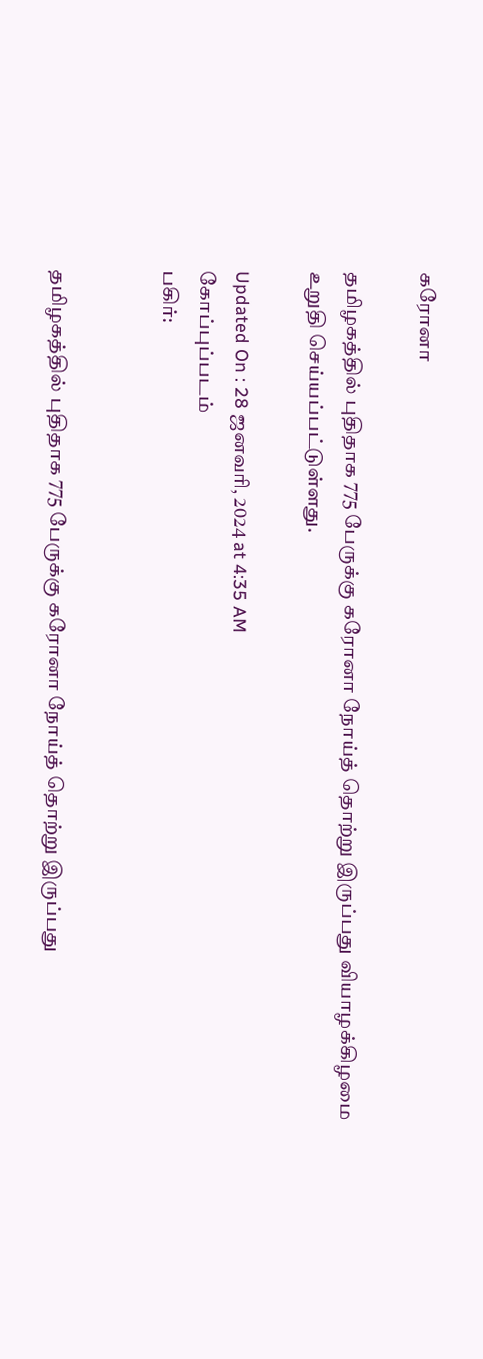கரோனா

தமிழகத்தில் புதிதாக 775 பேருக்கு கரோனா நோய்த் தொற்று இருப்பது வியாழக்கிழமை உறுதி செய்யப்பட்டுள்ளது.

Updated On : 28 ஜனவரி, 2024 at 4:35 AM
கோப்புப்படம்
பகிர்:


தமிழகத்தில் புதிதாக 775 பேருக்கு கரோனா நோய்த் தொற்று இருப்பது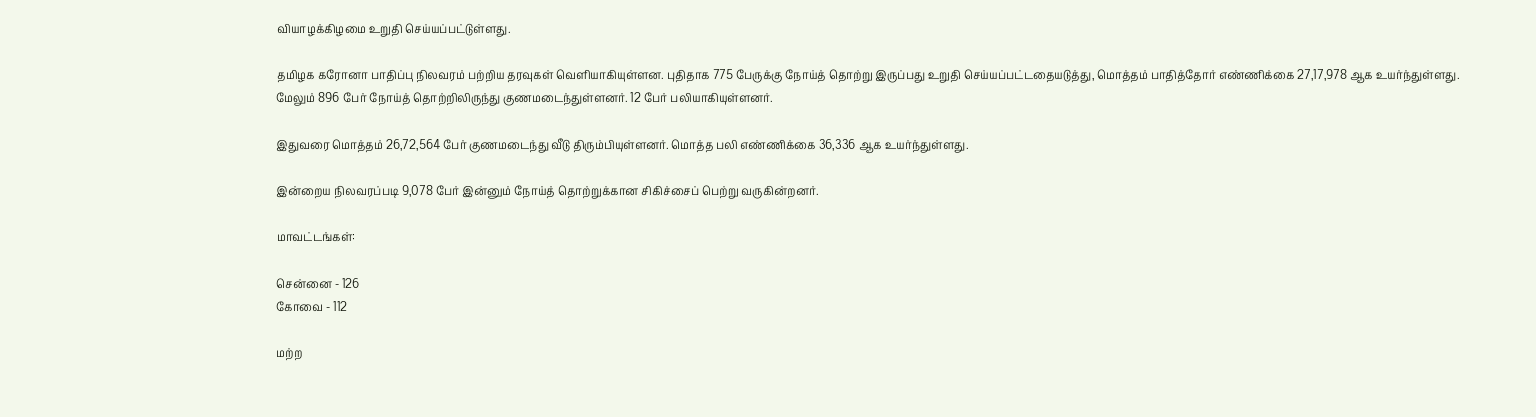வியாழக்கிழமை உறுதி செய்யப்பட்டுள்ளது.

தமிழக கரோனா பாதிப்பு நிலவரம் பற்றிய தரவுகள் வெளியாகியுள்ளன. புதிதாக 775 பேருக்கு நோய்த் தொற்று இருப்பது உறுதி செய்யப்பட்டதையடுத்து, மொத்தம் பாதித்தோர் எண்ணிக்கை 27,17,978 ஆக உயர்ந்துள்ளது. மேலும் 896 பேர் நோய்த் தொற்றிலிருந்து குணமடைந்துள்ளனர். 12 பேர் பலியாகியுள்ளனர்.

இதுவரை மொத்தம் 26,72,564 பேர் குணமடைந்து வீடு திரும்பியுள்ளனர். மொத்த பலி எண்ணிக்கை 36,336 ஆக உயர்ந்துள்ளது.

இன்றைய நிலவரப்படி 9,078 பேர் இன்னும் நோய்த் தொற்றுக்கான சிகிச்சைப் பெற்று வருகின்றனர்.

மாவட்டங்கள்:

சென்னை - 126
கோவை - 112

மற்ற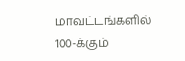மாவட்டங்களில் 100-க்கும்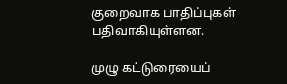குறைவாக பாதிப்புகள் பதிவாகியுள்ளன.

முழு கட்டுரையைப்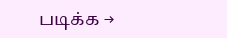படிக்க →